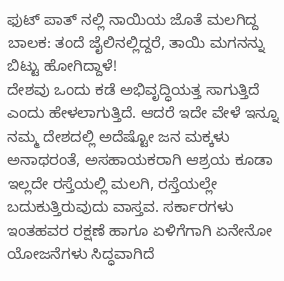ಫುಟ್ ಪಾತ್ ನಲ್ಲಿ ನಾಯಿಯ ಜೊತೆ ಮಲಗಿದ್ದ ಬಾಲಕ: ತಂದೆ ಜೈಲಿನಲ್ಲಿದ್ದರೆ, ತಾಯಿ ಮಗನನ್ನು ಬಿಟ್ಟು ಹೋಗಿದ್ದಾಳೆ!
ದೇಶವು ಒಂದು ಕಡೆ ಅಭಿವೃದ್ಧಿಯತ್ತ ಸಾಗುತ್ತಿದೆ ಎಂದು ಹೇಳಲಾಗುತ್ತಿದೆ. ಆದರೆ ಇದೇ ವೇಳೆ ಇನ್ನೂ ನಮ್ಮ ದೇಶದಲ್ಲಿ ಅದೆಷ್ಟೋ ಜನ ಮಕ್ಕಳು ಅನಾಥರಂತೆ, ಅಸಹಾಯಕರಾಗಿ ಆಶ್ರಯ ಕೂಡಾ ಇಲ್ಲದೇ ರಸ್ತೆಯಲ್ಲಿ ಮಲಗಿ, ರಸ್ತೆಯಲ್ಲೇ ಬದುಕುತ್ತಿರುವುದು ವಾಸ್ತವ. ಸರ್ಕಾರಗಳು ಇಂತಹವರ ರಕ್ಷಣೆ ಹಾಗೂ ಏಳಿಗೆಗಾಗಿ ಏನೇನೋ ಯೋಜನೆಗಳು ಸಿದ್ಧವಾಗಿದೆ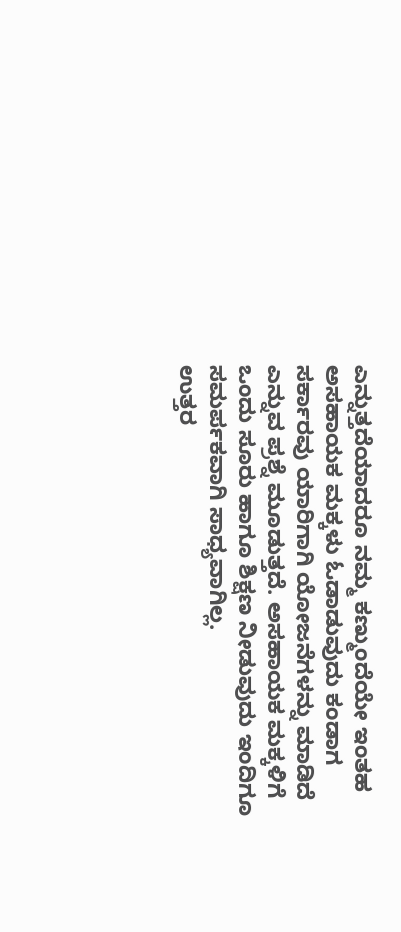ಎನ್ನುತ್ತದೆಯಾದರೂ ನಮ್ಮ ಕಣ್ಮುಂದೆಯೇ ಇಂತಹ ಅಸಹಾಯಕ ಮಕ್ಕಳು ಓಡಾಡುವುದು ಕಂಡಾಗ ಸರ್ಕಾರವು ಯಾರಿಗಾಗಿ ಯೋಜನೆಗಳನ್ನು ಮಾಡಿದೆ ಎನ್ನುವ ಪ್ರಶ್ನೆ ಮೂಡುತ್ತದೆ. ಅಸಹಾಯಕ ಮಕ್ಕಳಿಗೆ ಒಂದು ಸೂರು ಹಾಗೂ ಶಿಕ್ಷಣ ನೀಡುವುದು ಇಂದಿಗೂ ಸಮರ್ಪಕವಾಗಿ ಸಾಧ್ಯವಾಗಿಲ್ಲ.
ಉತ್ತರ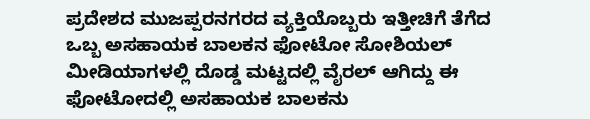ಪ್ರದೇಶದ ಮುಜಪ್ಪರನಗರದ ವ್ಯಕ್ತಿಯೊಬ್ಬರು ಇತ್ತೀಚಿಗೆ ತೆಗೆದ ಒಬ್ಬ ಅಸಹಾಯಕ ಬಾಲಕನ ಫೋಟೋ ಸೋಶಿಯಲ್ ಮೀಡಿಯಾಗಳಲ್ಲಿ ದೊಡ್ಡ ಮಟ್ಟದಲ್ಲಿ ವೈರಲ್ ಆಗಿದ್ದು ಈ ಫೋಟೋದಲ್ಲಿ ಅಸಹಾಯಕ ಬಾಲಕನು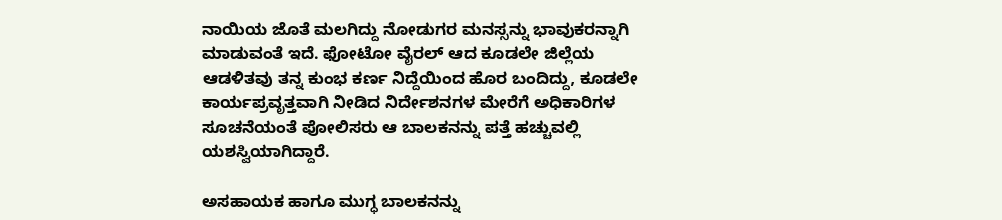ನಾಯಿಯ ಜೊತೆ ಮಲಗಿದ್ದು ನೋಡುಗರ ಮನಸ್ಸನ್ನು ಭಾವುಕರನ್ನಾಗಿ ಮಾಡುವಂತೆ ಇದೆ. ಫೋಟೋ ವೈರಲ್ ಆದ ಕೂಡಲೇ ಜಿಲ್ಲೆಯ ಆಡಳಿತವು ತನ್ನ ಕುಂಭ ಕರ್ಣ ನಿದ್ದೆಯಿಂದ ಹೊರ ಬಂದಿದ್ದು, ಕೂಡಲೇ ಕಾರ್ಯಪ್ರವೃತ್ತವಾಗಿ ನೀಡಿದ ನಿರ್ದೇಶನಗಳ ಮೇರೆಗೆ ಅಧಿಕಾರಿಗಳ ಸೂಚನೆಯಂತೆ ಪೋಲಿಸರು ಆ ಬಾಲಕನನ್ನು ಪತ್ತೆ ಹಚ್ಚುವಲ್ಲಿ ಯಶಸ್ವಿಯಾಗಿದ್ದಾರೆ.

ಅಸಹಾಯಕ ಹಾಗೂ ಮುಗ್ಧ ಬಾಲಕನನ್ನು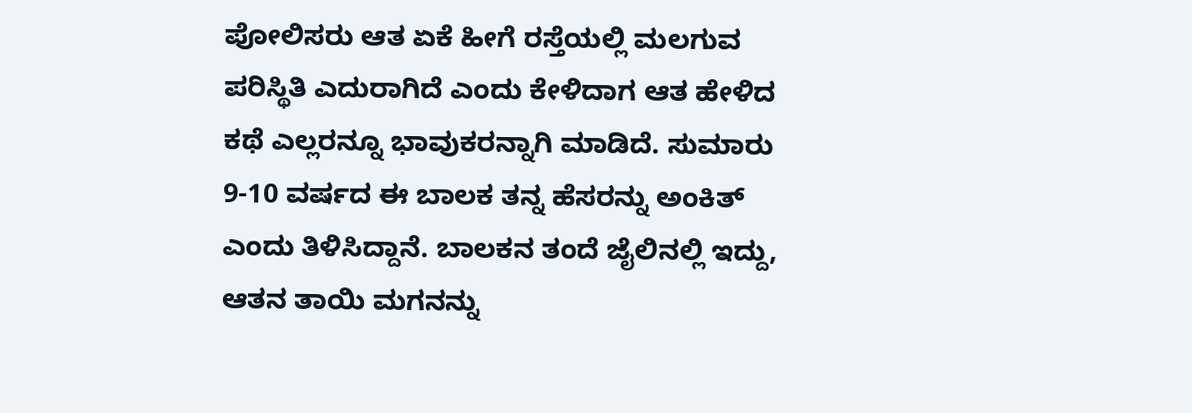ಪೋಲಿಸರು ಆತ ಏಕೆ ಹೀಗೆ ರಸ್ತೆಯಲ್ಲಿ ಮಲಗುವ ಪರಿಸ್ಥಿತಿ ಎದುರಾಗಿದೆ ಎಂದು ಕೇಳಿದಾಗ ಆತ ಹೇಳಿದ ಕಥೆ ಎಲ್ಲರನ್ನೂ ಭಾವುಕರನ್ನಾಗಿ ಮಾಡಿದೆ. ಸುಮಾರು 9-10 ವರ್ಷದ ಈ ಬಾಲಕ ತನ್ನ ಹೆಸರನ್ನು ಅಂಕಿತ್ ಎಂದು ತಿಳಿಸಿದ್ದಾನೆ. ಬಾಲಕನ ತಂದೆ ಜೈಲಿನಲ್ಲಿ ಇದ್ದು, ಆತನ ತಾಯಿ ಮಗನನ್ನು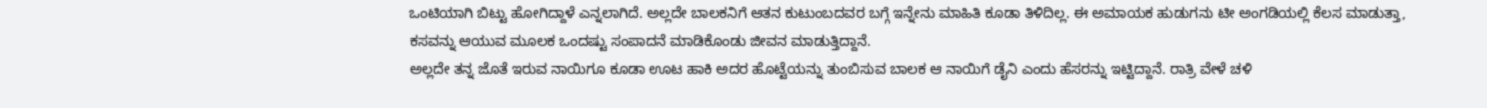ಒಂಟಿಯಾಗಿ ಬಿಟ್ಟು ಹೋಗಿದ್ದಾಳೆ ಎನ್ನಲಾಗಿದೆ. ಅಲ್ಲದೇ ಬಾಲಕನಿಗೆ ಆತನ ಕುಟುಂಬದವರ ಬಗ್ಗೆ ಇನ್ನೇನು ಮಾಹಿತಿ ಕೂಡಾ ತಿಳಿದಿಲ್ಲ. ಈ ಅಮಾಯಕ ಹುಡುಗನು ಟೀ ಅಂಗಡಿಯಲ್ಲಿ ಕೆಲಸ ಮಾಡುತ್ತಾ, ಕಸವನ್ನು ಆಯುವ ಮೂಲಕ ಒಂದಷ್ಟು ಸಂಪಾದನೆ ಮಾಡಿಕೊಂಡು ಜೀವನ ಮಾಡುತ್ತಿದ್ದಾನೆ.
ಅಲ್ಲದೇ ತನ್ನ ಜೊತೆ ಇರುವ ನಾಯಿಗೂ ಕೂಡಾ ಊಟ ಹಾಕಿ ಅದರ ಹೊಟ್ಟೆಯನ್ನು ತುಂಬಿಸುವ ಬಾಲಕ ಆ ನಾಯಿಗೆ ಡೈನಿ ಎಂದು ಹೆಸರನ್ನು ಇಟ್ಟಿದ್ದಾನೆ. ರಾತ್ರಿ ವೇಳೆ ಚಳಿ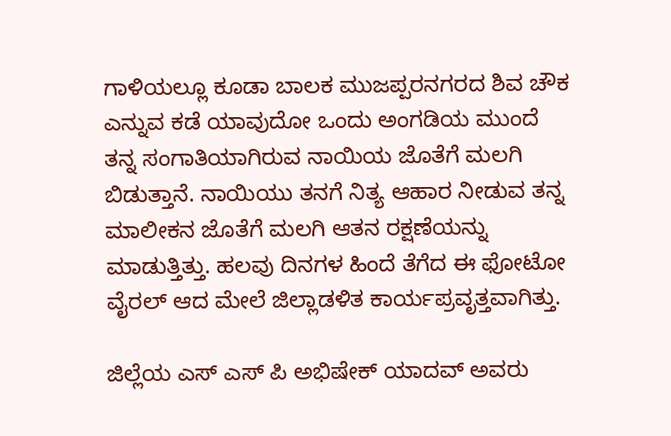ಗಾಳಿಯಲ್ಲೂ ಕೂಡಾ ಬಾಲಕ ಮುಜಪ್ಪರನಗರದ ಶಿವ ಚೌಕ ಎನ್ನುವ ಕಡೆ ಯಾವುದೋ ಒಂದು ಅಂಗಡಿಯ ಮುಂದೆ ತನ್ನ ಸಂಗಾತಿಯಾಗಿರುವ ನಾಯಿಯ ಜೊತೆಗೆ ಮಲಗಿ ಬಿಡುತ್ತಾನೆ. ನಾಯಿಯು ತನಗೆ ನಿತ್ಯ ಆಹಾರ ನೀಡುವ ತನ್ನ ಮಾಲೀಕನ ಜೊತೆಗೆ ಮಲಗಿ ಆತನ ರಕ್ಷಣೆಯನ್ನು ಮಾಡುತ್ತಿತ್ತು. ಹಲವು ದಿನಗಳ ಹಿಂದೆ ತೆಗೆದ ಈ ಫೋಟೋ ವೈರಲ್ ಆದ ಮೇಲೆ ಜಿಲ್ಲಾಡಳಿತ ಕಾರ್ಯಪ್ರವೃತ್ತವಾಗಿತ್ತು.

ಜಿಲ್ಲೆಯ ಎಸ್ ಎಸ್ ಪಿ ಅಭಿಷೇಕ್ ಯಾದವ್ ಅವರು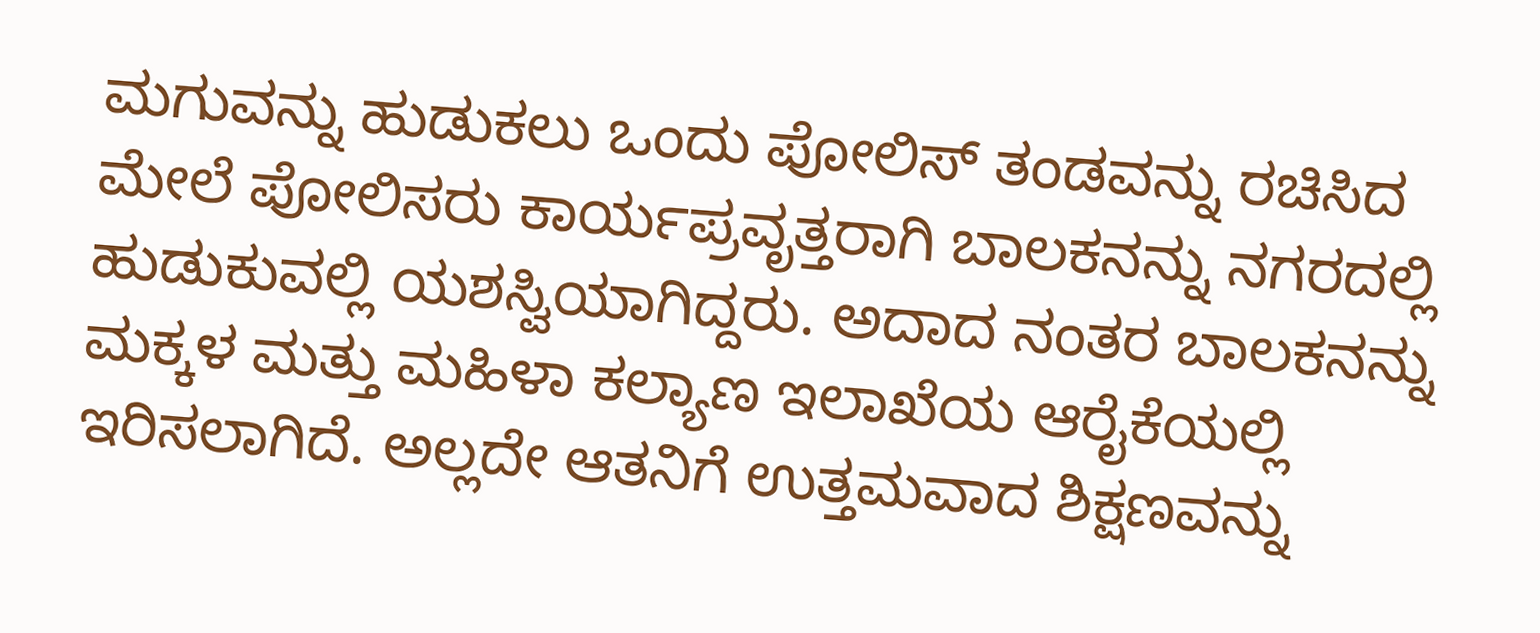ಮಗುವನ್ನು ಹುಡುಕಲು ಒಂದು ಪೋಲಿಸ್ ತಂಡವನ್ನು ರಚಿಸಿದ ಮೇಲೆ ಪೋಲಿಸರು ಕಾರ್ಯಪ್ರವೃತ್ತರಾಗಿ ಬಾಲಕನನ್ನು ನಗರದಲ್ಲಿ ಹುಡುಕುವಲ್ಲಿ ಯಶಸ್ವಿಯಾಗಿದ್ದರು. ಅದಾದ ನಂತರ ಬಾಲಕನನ್ನು ಮಕ್ಕಳ ಮತ್ತು ಮಹಿಳಾ ಕಲ್ಯಾಣ ಇಲಾಖೆಯ ಆರೈಕೆಯಲ್ಲಿ ಇರಿಸಲಾಗಿದೆ. ಅಲ್ಲದೇ ಆತನಿಗೆ ಉತ್ತಮವಾದ ಶಿಕ್ಷಣವನ್ನು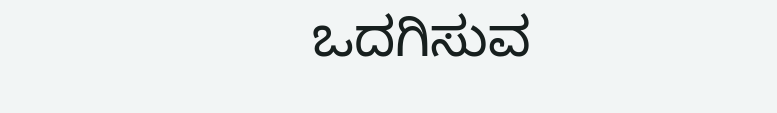ಒದಗಿಸುವ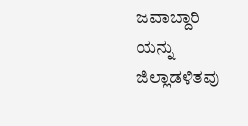ಜವಾಬ್ದಾರಿ ಯನ್ನು ಜಿಲ್ಲಾಡಳಿತವು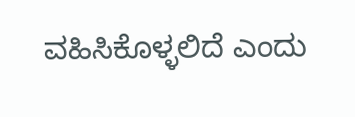ವಹಿಸಿಕೊಳ್ಳಲಿದೆ ಎಂದು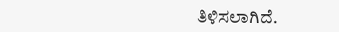ತಿಳಿಸಲಾಗಿದೆ.